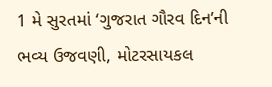1 મે સુરતમાં ‘ગુજરાત ગૌરવ દિન’ની ભવ્ય ઉજવણી, મોટરસાયકલ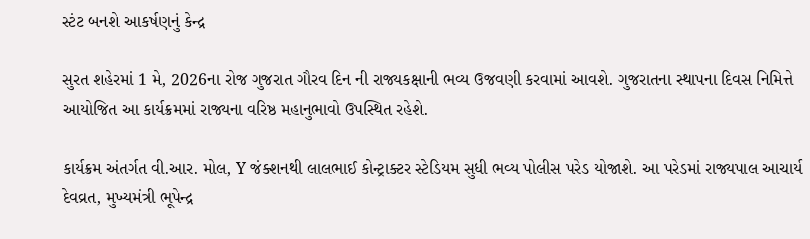સ્ટંટ બનશે આકર્ષણનું કેન્દ્ર

સુરત શહેરમાં 1 મે, 2026ના રોજ ગુજરાત ગૌરવ દિન ની રાજ્યકક્ષાની ભવ્ય ઉજવણી કરવામાં આવશે. ગુજરાતના સ્થાપના દિવસ નિમિત્તે આયોજિત આ કાર્યક્રમમાં રાજ્યના વરિષ્ઠ મહાનુભાવો ઉપસ્થિત રહેશે.

કાર્યક્રમ અંતર્ગત વી.આર. મોલ, Y જંક્શનથી લાલભાઈ કોન્ટ્રાક્ટર સ્ટેડિયમ સુધી ભવ્ય પોલીસ પરેડ યોજાશે. આ પરેડમાં રાજ્યપાલ આચાર્ય દેવવ્રત, મુખ્યમંત્રી ભૂપેન્દ્ર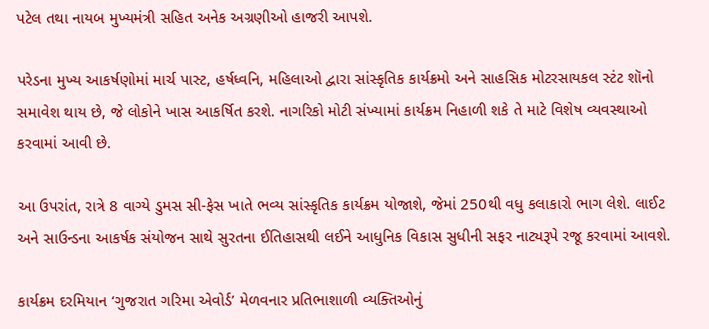પટેલ તથા નાયબ મુખ્યમંત્રી સહિત અનેક અગ્રણીઓ હાજરી આપશે.

પરેડના મુખ્ય આકર્ષણોમાં માર્ચ પાસ્ટ, હર્ષધ્વનિ, મહિલાઓ દ્વારા સાંસ્કૃતિક કાર્યક્રમો અને સાહસિક મોટરસાયકલ સ્ટંટ શૉનો સમાવેશ થાય છે, જે લોકોને ખાસ આકર્ષિત કરશે. નાગરિકો મોટી સંખ્યામાં કાર્યક્રમ નિહાળી શકે તે માટે વિશેષ વ્યવસ્થાઓ કરવામાં આવી છે.

આ ઉપરાંત, રાત્રે 8 વાગ્યે ડુમસ સી-ફેસ ખાતે ભવ્ય સાંસ્કૃતિક કાર્યક્રમ યોજાશે, જેમાં 250થી વધુ કલાકારો ભાગ લેશે. લાઈટ અને સાઉન્ડના આકર્ષક સંયોજન સાથે સુરતના ઈતિહાસથી લઈને આધુનિક વિકાસ સુધીની સફર નાટ્યરૂપે રજૂ કરવામાં આવશે.

કાર્યક્રમ દરમિયાન ‘ગુજરાત ગરિમા એવોર્ડ’ મેળવનાર પ્રતિભાશાળી વ્યક્તિઓનું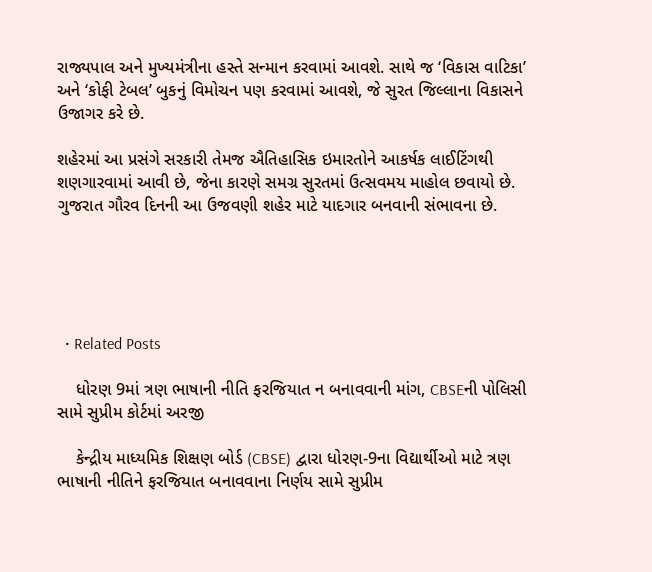રાજ્યપાલ અને મુખ્યમંત્રીના હસ્તે સન્માન કરવામાં આવશે. સાથે જ ‘વિકાસ વાટિકા’ અને ‘કોફી ટેબલ’ બુકનું વિમોચન પણ કરવામાં આવશે, જે સુરત જિલ્લાના વિકાસને ઉજાગર કરે છે.

શહેરમાં આ પ્રસંગે સરકારી તેમજ ઐતિહાસિક ઇમારતોને આકર્ષક લાઈટિંગથી શણગારવામાં આવી છે, જેના કારણે સમગ્ર સુરતમાં ઉત્સવમય માહોલ છવાયો છે. ગુજરાત ગૌરવ દિનની આ ઉજવણી શહેર માટે યાદગાર બનવાની સંભાવના છે.





  • Related Posts

    ધોરણ 9માં ત્રણ ભાષાની નીતિ ફરજિયાત ન બનાવવાની માંગ, CBSEની પોલિસી સામે સુપ્રીમ કોર્ટમાં અરજી

    કેન્દ્રીય માધ્યમિક શિક્ષણ બોર્ડ (CBSE) દ્વારા ધોરણ-9ના વિદ્યાર્થીઓ માટે ત્રણ ભાષાની નીતિને ફરજિયાત બનાવવાના નિર્ણય સામે સુપ્રીમ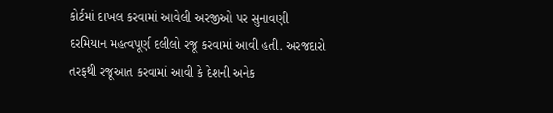કોર્ટમાં દાખલ કરવામાં આવેલી અરજીઓ પર સુનાવણી દરમિયાન મહત્વપૂર્ણ દલીલો રજૂ કરવામાં આવી હતી. અરજદારો તરફથી રજૂઆત કરવામાં આવી કે દેશની અનેક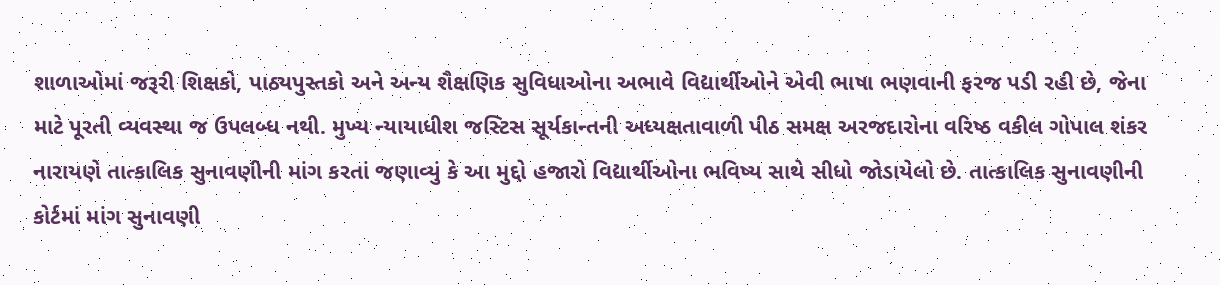શાળાઓમાં જરૂરી શિક્ષકો, પાઠ્યપુસ્તકો અને અન્ય શૈક્ષણિક સુવિધાઓના અભાવે વિદ્યાર્થીઓને એવી ભાષા ભણવાની ફરજ પડી રહી છે, જેના માટે પૂરતી વ્યવસ્થા જ ઉપલબ્ધ નથી. મુખ્ય ન્યાયાધીશ જસ્ટિસ સૂર્યકાન્તની અધ્યક્ષતાવાળી પીઠ સમક્ષ અરજદારોના વરિષ્ઠ વકીલ ગોપાલ શંકર નારાયણે તાત્કાલિક સુનાવણીની માંગ કરતાં જણાવ્યું કે આ મુદ્દો હજારો વિદ્યાર્થીઓના ભવિષ્ય સાથે સીધો જોડાયેલો છે. તાત્કાલિક સુનાવણીની કોર્ટમાં માંગ સુનાવણી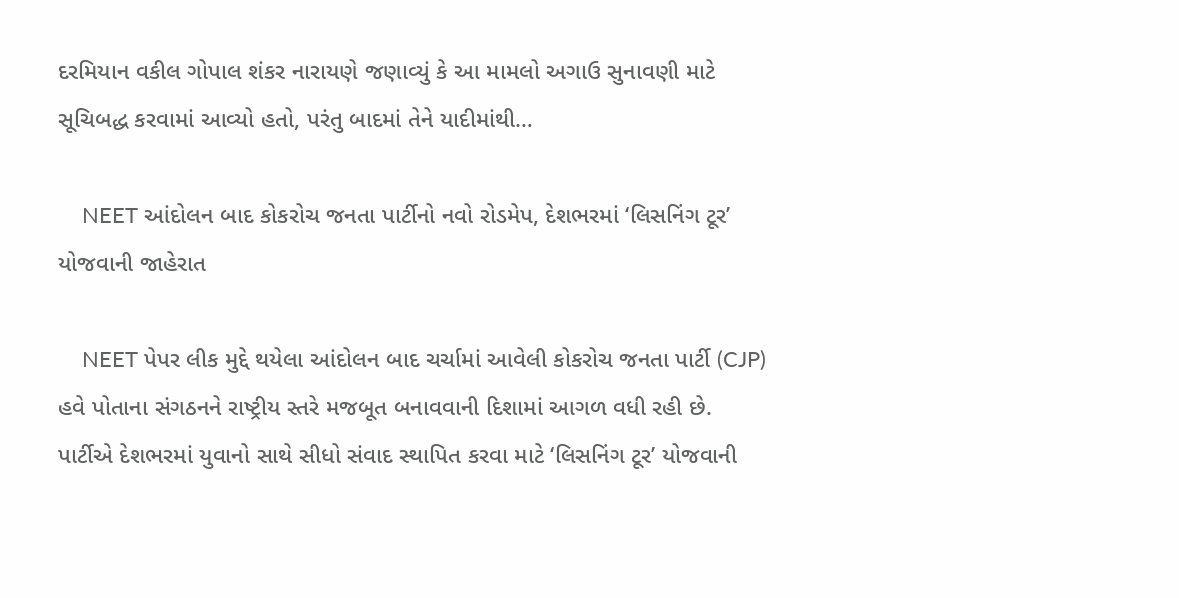દરમિયાન વકીલ ગોપાલ શંકર નારાયણે જણાવ્યું કે આ મામલો અગાઉ સુનાવણી માટે સૂચિબદ્ધ કરવામાં આવ્યો હતો, પરંતુ બાદમાં તેને યાદીમાંથી…

    NEET આંદોલન બાદ કોકરોચ જનતા પાર્ટીનો નવો રોડમેપ, દેશભરમાં ‘લિસનિંગ ટૂર’ યોજવાની જાહેરાત

    NEET પેપર લીક મુદ્દે થયેલા આંદોલન બાદ ચર્ચામાં આવેલી કોકરોચ જનતા પાર્ટી (CJP) હવે પોતાના સંગઠનને રાષ્ટ્રીય સ્તરે મજબૂત બનાવવાની દિશામાં આગળ વધી રહી છે. પાર્ટીએ દેશભરમાં યુવાનો સાથે સીધો સંવાદ સ્થાપિત કરવા માટે ‘લિસનિંગ ટૂર’ યોજવાની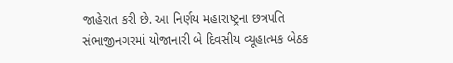જાહેરાત કરી છે. આ નિર્ણય મહારાષ્ટ્રના છત્રપતિ સંભાજીનગરમાં યોજાનારી બે દિવસીય વ્યૂહાત્મક બેઠક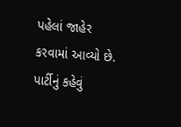પહેલાં જાહેર કરવામાં આવ્યો છે. પાર્ટીનું કહેવું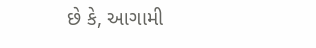છે કે, આગામી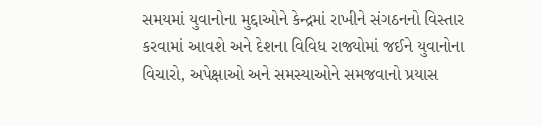સમયમાં યુવાનોના મુદ્દાઓને કેન્દ્રમાં રાખીને સંગઠનનો વિસ્તાર કરવામાં આવશે અને દેશના વિવિધ રાજ્યોમાં જઈને યુવાનોના વિચારો, અપેક્ષાઓ અને સમસ્યાઓને સમજવાનો પ્રયાસ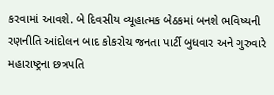કરવામાં આવશે. બે દિવસીય વ્યૂહાત્મક બેઠકમાં બનશે ભવિષ્યની રણનીતિ આંદોલન બાદ કોકરોચ જનતા પાર્ટી બુધવાર અને ગુરુવારે મહારાષ્ટ્રના છત્રપતિ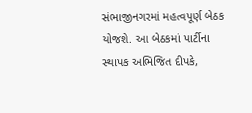સંભાજીનગરમાં મહત્વપૂર્ણ બેઠક યોજશે. આ બેઠકમાં પાર્ટીના સ્થાપક અભિજિત દીપકે,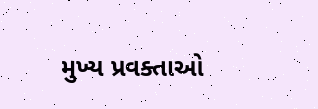મુખ્ય પ્રવક્તાઓ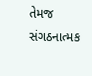તેમજ સંગઠનાત્મક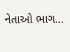નેતાઓ ભાગ…